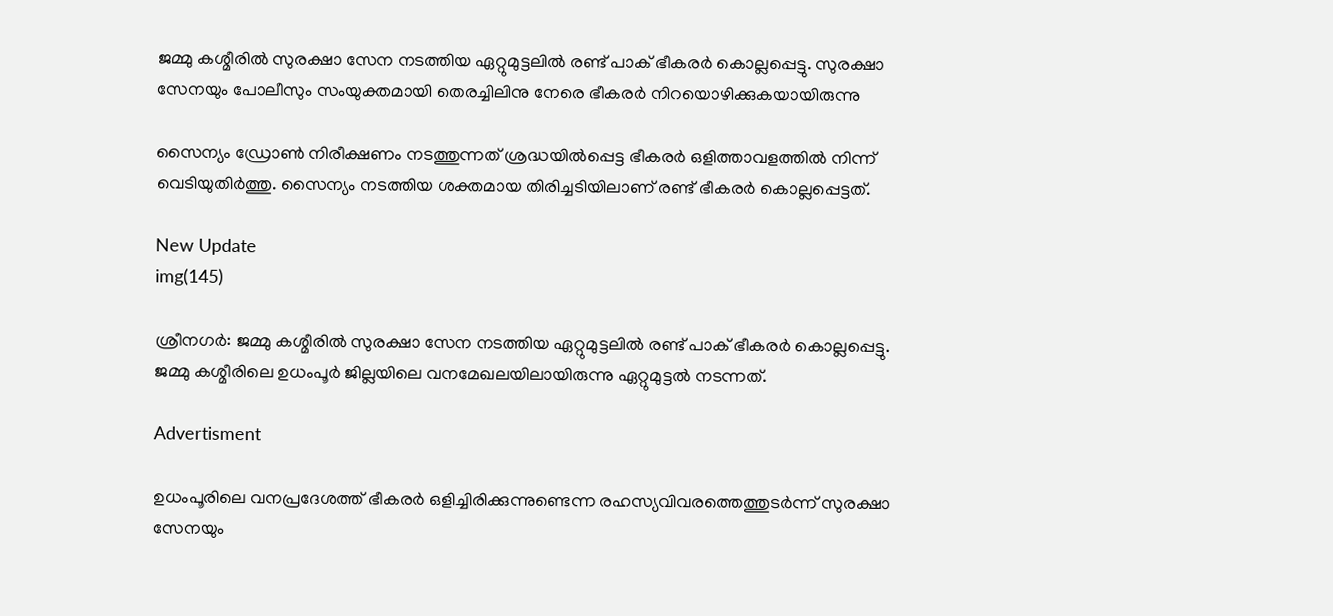ജമ്മു കശ്മീരിൽ സുരക്ഷാ സേന നടത്തിയ ഏറ്റുമുട്ടലിൽ രണ്ട് പാക് ഭീകരർ കൊല്ലപ്പെട്ടു. സുരക്ഷാ സേനയും പോലീസും സംയുക്തമായി തെരച്ചിലിനു നേരെ ഭീകരർ നിറയൊഴിക്കുകയായിരുന്നു

സൈന്യം ഡ്രോൺ നിരീക്ഷണം നടത്തുന്നത് ശ്രദ്ധയിൽപ്പെട്ട ഭീകരർ ഒളിത്താവളത്തിൽ നിന്ന് വെടിയുതിർത്തു. സൈന്യം നടത്തിയ ശക്തമായ തിരിച്ചടിയിലാണ് രണ്ട് ഭീകരർ കൊല്ലപ്പെട്ടത്.

New Update
img(145)

ശ്രീനഗർ: ജമ്മു കശ്മീരിൽ സുരക്ഷാ സേന നടത്തിയ ഏറ്റുമുട്ടലിൽ രണ്ട് പാക് ഭീകരർ കൊല്ലപ്പെട്ടു. ജമ്മു കശ്മീരിലെ ഉധംപൂർ ജില്ലയിലെ വനമേഖലയിലായിരുന്നു ഏറ്റുമുട്ടൽ നടന്നത്.

Advertisment

ഉധംപൂരിലെ വനപ്രദേശത്ത് ഭീകരർ ഒളിച്ചിരിക്കുന്നുണ്ടെന്ന രഹസ്യവിവരത്തെത്തുടർന്ന് സുരക്ഷാ സേനയും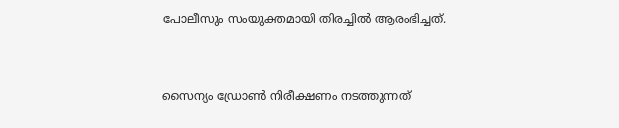പോലീസും സംയുക്തമായി തിരച്ചിൽ ആരംഭിച്ചത്.


സൈന്യം ഡ്രോൺ നിരീക്ഷണം നടത്തുന്നത്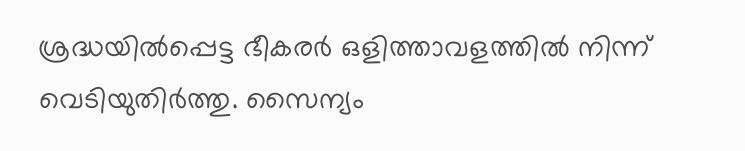ശ്രദ്ധയിൽപ്പെട്ട ഭീകരർ ഒളിത്താവളത്തിൽ നിന്ന് വെടിയുതിർത്തു. സൈന്യം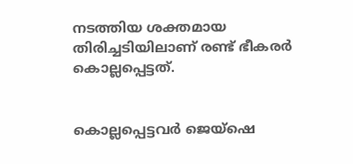നടത്തിയ ശക്തമായ തിരിച്ചടിയിലാണ് രണ്ട് ഭീകരർ കൊല്ലപ്പെട്ടത്.


കൊല്ലപ്പെട്ടവർ ജെയ്‌ഷെ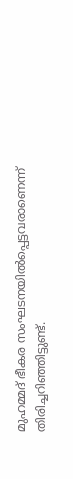മുഹമ്മദ് ഭീകര സംഘടനയിൽപ്പെട്ടവരാണെന്ന് തിരിച്ചറിഞ്ഞിട്ടുണ്ട്.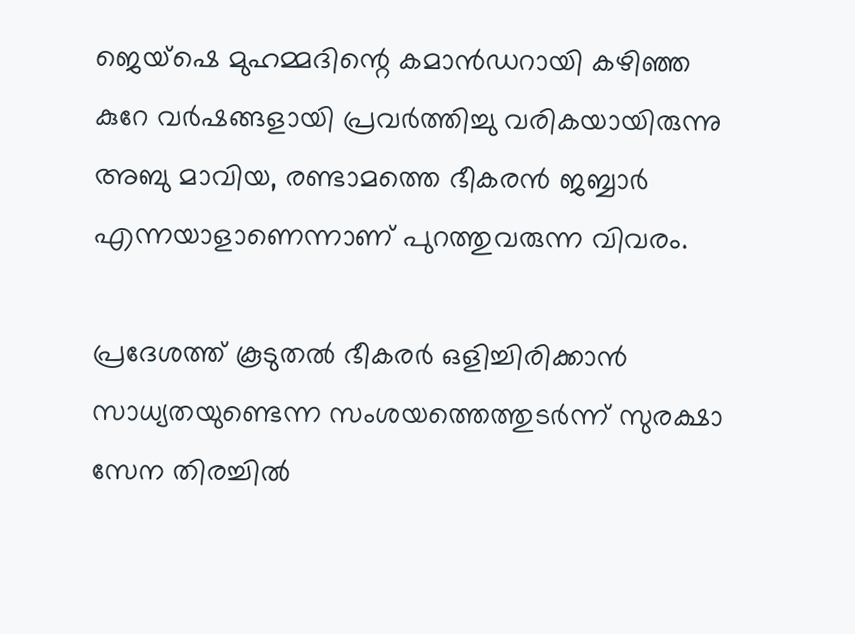ജെയ്‌ഷെ മുഹമ്മദിന്റെ കമാൻഡറായി കഴിഞ്ഞ കുറേ വർഷങ്ങളായി പ്രവർത്തിച്ചു വരികയായിരുന്നു അബു മാവിയ, രണ്ടാമത്തെ ഭീകരൻ ജബ്ബാർ എന്നയാളാണെന്നാണ് പുറത്തുവരുന്ന വിവരം.

പ്രദേശത്ത് കൂടുതൽ ഭീകരർ ഒളിച്ചിരിക്കാൻ സാധ്യതയുണ്ടെന്ന സംശയത്തെത്തുടർന്ന് സുരക്ഷാ സേന തിരച്ചിൽ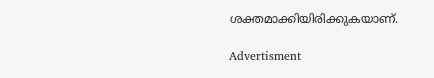ശക്തമാക്കിയിരിക്കുകയാണ്.

Advertisment